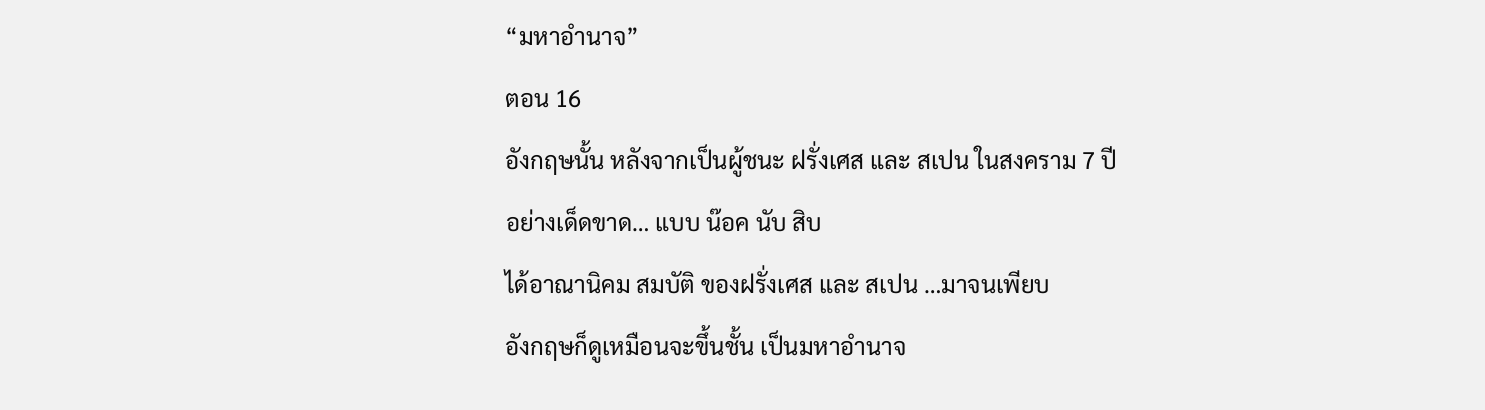“มหาอำนาจ”
ตอน 16
อังกฤษนั้น หลังจากเป็นผู้ชนะ ฝรั่งเศส และ สเปน ในสงคราม 7 ปี
อย่างเด็ดขาด… แบบ น๊อค นับ สิบ
ได้อาณานิคม สมบัติ ของฝรั่งเศส และ สเปน …มาจนเพียบ
อังกฤษก็ดูเหมือนจะขึ้นชั้น เป็นมหาอำนาจ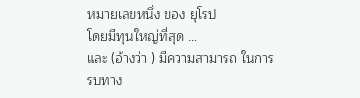หมายเลขหนึ่ง ของ ยุโรป
โดยมีทุนใหญ่ที่สุด …
และ (อ้างว่า ) มีความสามารถ ในการรบทาง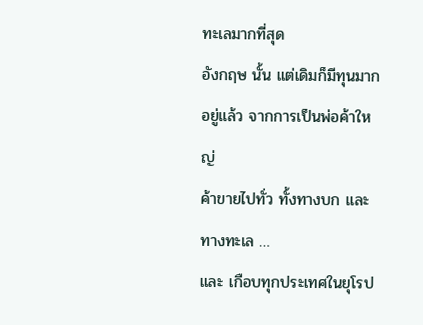ทะเลมากที่สุด
อังกฤษ นั้น แต่เดิมก็มีทุนมากอยู่แล้ว จากการเป็นพ่อค้าใหญ่
ค้าขายไปทั่ว ทั้งทางบก และ ทางทะเล …
และ เกือบทุกประเทศในยุโรป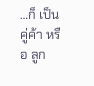…ก็ เป็น คู่ค้า หรือ ลูก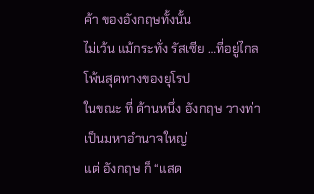ค้า ของอังกฤษทั้งนั้น
ไม่เว้น แม้กระทั่ง รัสเซีย …ที่อยู่ไกลโพ้นสุดทางของยุโรป
ในขณะ ที่ ด้านหนึ่ง อังกฤษ วางท่า เป็นมหาอำนาจใหญ่
แต่ อังกฤษ ก็ “แสด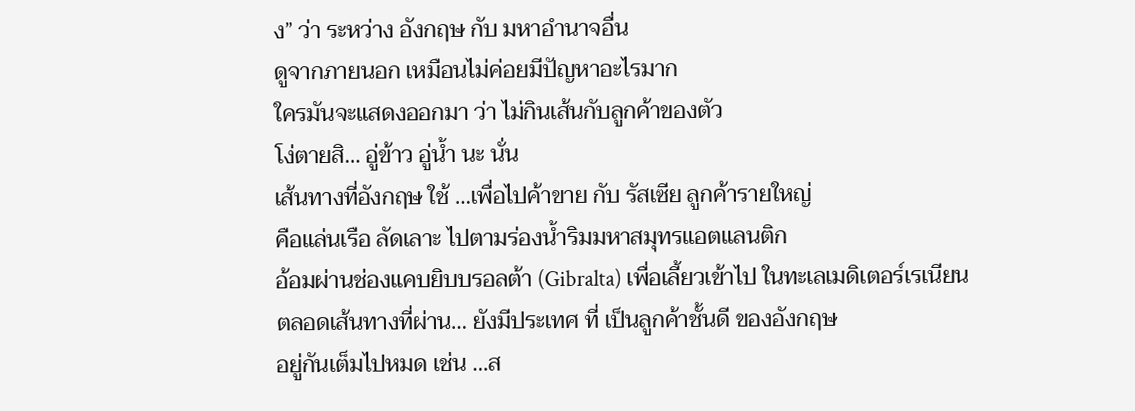ง” ว่า ระหว่าง อังกฤษ กับ มหาอำนาจอื่น
ดูจากภายนอก เหมือนไม่ค่อยมีปัญหาอะไรมาก
ใครมันจะแสดงออกมา ว่า ไม่กินเส้นกับลูกค้าของตัว
โง่ตายสิ… อู่ข้าว อู่น้ำ นะ นั่น
เส้นทางที่อังกฤษ ใช้ …เพื่อไปค้าขาย กับ รัสเซีย ลูกค้ารายใหญ่
คือแล่นเรือ ลัดเลาะ ไปตามร่องน้ำริมมหาสมุทรแอตแลนติก
อ้อมผ่านช่องแคบยิบบรอลต้า (Gibralta) เพื่อเลี้ยวเข้าไป ในทะเลเมดิเตอร์เรเนียน
ตลอดเส้นทางที่ผ่าน… ยังมีประเทศ ที่ เป็นลูกค้าชั้นดี ของอังกฤษ
อยู่กันเต็มไปหมด เช่น …ส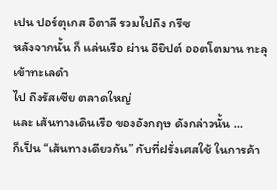เปน ปอร์ตุเกส อิตาลี รวมไปถึง กรีซ
หลังจากนั้น ก็ แล่นเรือ ผ่าน อียิปต์ ออตโตมาน ทะลุเข้าทะเลดำ
ไป ถึงรัสเซีย ตลาดใหญ่
และ เส้นทางเดินเรือ ของอังกฤษ ดังกล่าวนั้น …
ก็เป็น “เส้นทางเดียวกัน” กับที่ฝรั่งเศสใช้ ในการค้า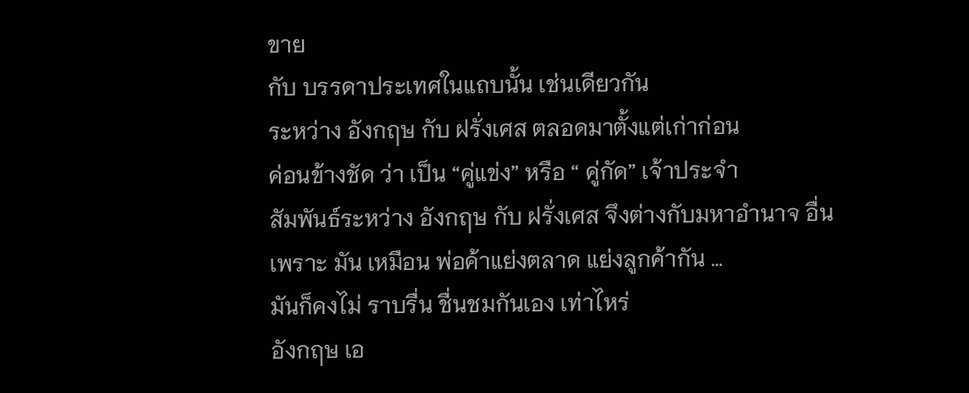ขาย
กับ บรรดาประเทศในแถบนั้น เช่นเดียวกัน
ระหว่าง อังกฤษ กับ ฝรั่งเศส ตลอดมาตั้งแต่เก่าก่อน
ค่อนข้างชัด ว่า เป็น “คู่แข่ง” หรือ “ คู่กัด” เจ้าประจำ
สัมพันธ์ระหว่าง อังกฤษ กับ ฝรั่งเศส จึงต่างกับมหาอำนาจ อื่น
เพราะ มัน เหมือน พ่อค้าแย่งตลาด แย่งลูกค้ากัน …
มันก็คงไม่ ราบรื่น ชื่นชมกันเอง เท่าไหร่
อังกฤษ เอ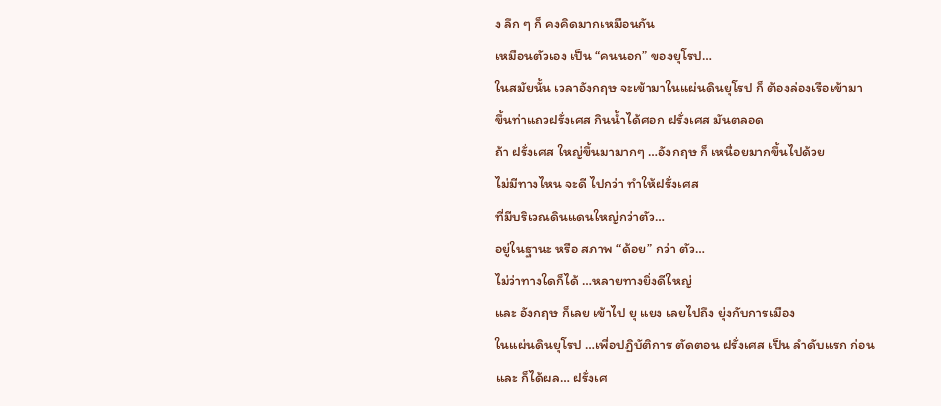ง ลึก ๆ ก็ คงคิดมากเหมือนกัน
เหมือนตัวเอง เป็น “คนนอก” ของยุโรป…
ในสมัยนั้น เวลาอังกฤษ จะเข้ามาในแผ่นดินยุโรป ก็ ต้องล่องเรือเข้ามา
ขึ้นท่าแถวฝรั่งเศส กินน้ำได้ศอก ฝรั่งเศส มันตลอด
ถ้า ฝรั่งเศส ใหญ่ขึ้นมามากๆ …อังกฤษ ก็ เหนื่อยมากขึ้นไปด้วย
ไม่มีทางไหน จะดี ไปกว่า ทำให้ฝรั่งเศส
ที่มีบริเวณดินแดนใหญ่กว่าตัว…
อยู่ในฐานะ หรือ สภาพ “ด้อย” กว่า ตัว…
ไม่ว่าทางใดก็ได้ …หลายทางยิ่งดีใหญ่
และ อังกฤษ ก็เลย เข้าไป ยุ แยง เลยไปถึง ยุ่งกับการเมือง
ในแผ่นดินยุโรป …เพื่อปฏิบัติการ ตัดตอน ฝรั่งเศส เป็น ลำดับแรก ก่อน
และ ก็ได้ผล… ฝรั่งเศ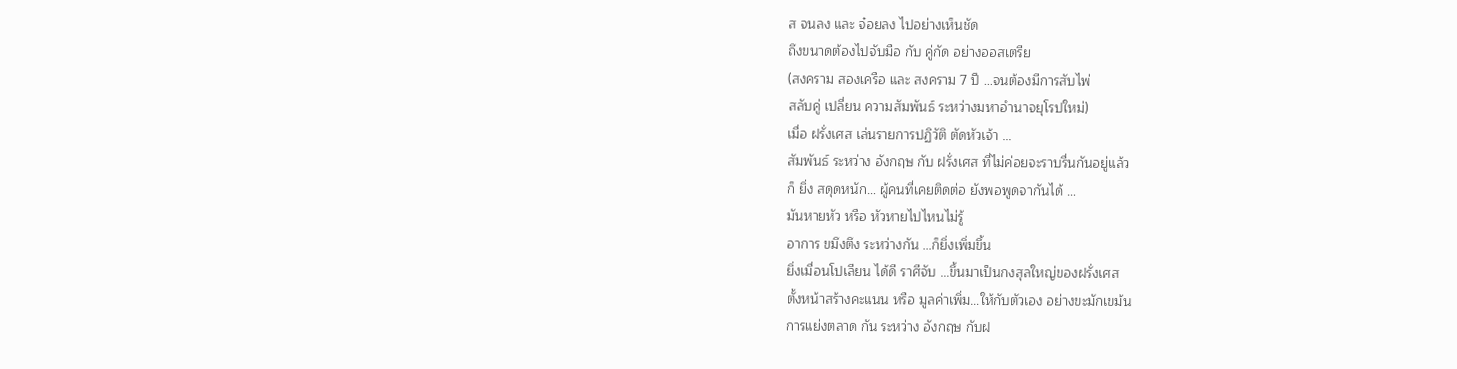ส จนลง และ จ๋อยลง ไปอย่างเห็นชัด
ถึงขนาดต้องไปจับมือ กับ คู่กัด อย่างออสเตรีย
(สงคราม สองเครือ และ สงคราม 7 ปี …จนต้องมีการสับไพ่
สลับคู่ เปลี่ยน ความสัมพันธ์ ระหว่างมหาอำนาจยุโรปใหม่)
เมื่อ ฝรั่งเศส เล่นรายการปฏิวัติ ตัดหัวเจ้า …
สัมพันธ์ ระหว่าง อังกฤษ กับ ฝรั่งเศส ที่ไม่ค่อยจะราบรื่นกันอยู่แล้ว
ก็ ยิ่ง สดุดหนัก… ผู้คนที่เคยติดต่อ ยังพอพูดจากันได้ …
มันหายหัว หรือ หัวหายไปไหนไม่รู้
อาการ ขมึงตึง ระหว่างกัน …ก็ยิ่งเพิ่มขึ้น
ยิ่งเมื่อนโปเลียน ได้ดี ราศีจับ …ขึ้นมาเป็นกงสุลใหญ่ของฝรั่งเศส
ตั้งหน้าสร้างคะแนน หรือ มูลค่าเพิ่ม…ให้กับตัวเอง อย่างขะมักเขม้น
การแย่งตลาด กัน ระหว่าง อังกฤษ กับฝ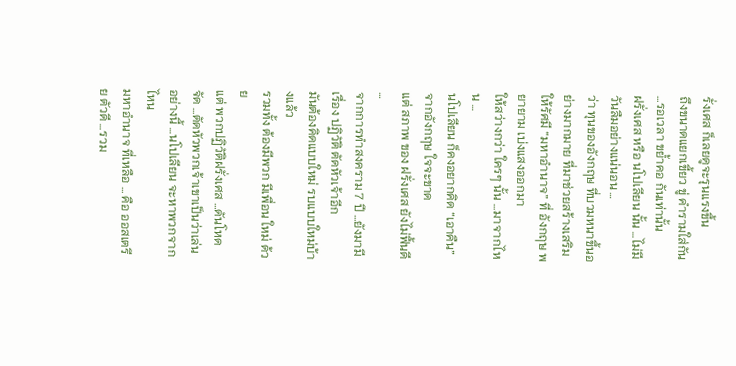รั่งเศส ก็เลยดูจะรุนแรงขึ้น
ถึงขนาดแยกเขี้ยว ขู่ คำรามใส่กัน …รอเวลา ขย้ำคอ กันเท่านั้น
ฝรั่งเศส หรือ นโปเลียน นั้น …ไม่มีวันลืมอย่างแน่นอน …
ว่า ทุนของอังกฤษ ที่บวมหนาขึ้นอย่างมากมาย ที่มาช่วยสร้างเสริม
ให้รัศมี “มหาอำนาจ” ที่ อังกฤษ พยายาม เบ่งแสงออกมา
ให้สว่างกว่า ใครๆ นั้น …มาจากไหน …
นโปเลียน ก็คงอยากคิด “เอาคืน” จากอังกฤษ ใจจะขาด
แต่ สภาพ ของ ฝรั่งเศส ยังไม่ฟื้นดี …
จากการทำสงคราม 7 ปี …ยังมามีเรื่อง ปฏิวัติ ตัดหัวเจ้าอีก
มันต้องคิดแบบใหม่ รบแบบใหม่บ้างแล้ว
รวมทั้ง ต้องมีพวก มีเพื่อน ใหม่ ด้วย
แต่ พวกปฏิวัติฝรั่งเศส …ดันโหดจัด …ตัดหัวพวกเจ้าเขาเป็นว่าเล่น
อย่างนี้ …นโปเลียน จะหาพวกจากไหน
มหาอำนาจ ที่เหลือ … คือ ออสเตรีย ตัวดี …รวม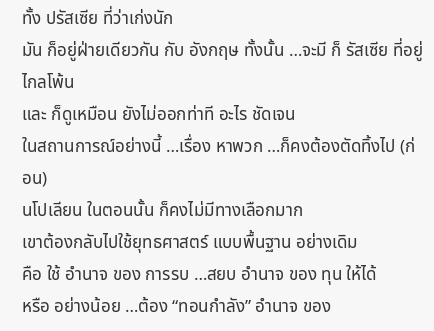ทั้ง ปรัสเซีย ที่ว่าเก่งนัก
มัน ก็อยู่ฝ่ายเดียวกัน กับ อังกฤษ ทั้งนั้น …จะมี ก็ รัสเซีย ที่อยู่ไกลโพ้น
และ ก็ดูเหมือน ยังไม่ออกท่าที อะไร ชัดเจน
ในสถานการณ์อย่างนี้ …เรื่อง หาพวก …ก็คงต้องตัดทิ้งไป (ก่อน)
นโปเลียน ในตอนนั้น ก็คงไม่มีทางเลือกมาก
เขาต้องกลับไปใช้ยุทธศาสตร์ แบบพื้นฐาน อย่างเดิม
คือ ใช้ อำนาจ ของ การรบ …สยบ อำนาจ ของ ทุน ให้ได้
หรือ อย่างน้อย …ต้อง “ทอนกำลัง” อำนาจ ของ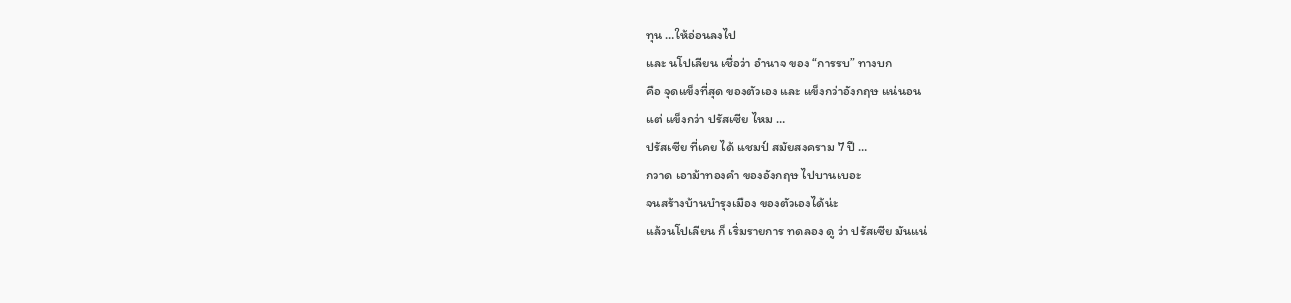ทุน …ให้อ่อนลงไป
และ นโปเลียน เชื่อว่า อำนาจ ของ “การรบ” ทางบก
คือ จุดแข็งที่สุด ของตัวเอง และ แข็งกว่าอังกฤษ แน่นอน
แต่ แข็งกว่า ปรัสเซีย ไหม …
ปรัสเซีย ที่เคย ได้ แชมป์ สมัยสงคราม 7 ปี …
กวาด เอาม้าทองคำ ของอังกฤษ ไปบานเบอะ
จนสร้างบ้านบำรุงเมือง ของตัวเองได้น่ะ
แล้วนโปเลียน ก็ เริ่มรายการ ทดลอง ดู ว่า ปรัสเซีย มันแน่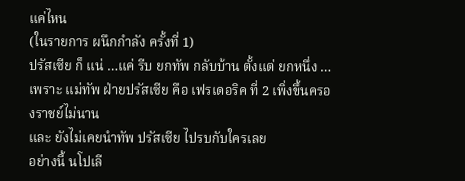แค่ไหน
(ในรายการ ผนึกกำลัง ครั้งที่ 1)
ปรัสเซีย ก็ แน่ …แค่ รีบ ยกทัพ กลับบ้าน ตั้งแต่ ยกหนึ่ง …
เพราะ แม่ทัพ ฝ่ายปรัสเซีย คือ เฟรเดอริค ที่ 2 เพิ่งขึ้นครองราชย์ไม่นาน
และ ยังไม่เคยนำทัพ ปรัสเซีย ไปรบกับใครเลย
อย่างนี้ นโปเลี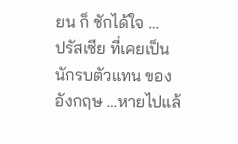ยน ก็ ชักได้ใจ …
ปรัสเซีย ที่เคยเป็น นักรบตัวแทน ของอังกฤษ …หายไปแล้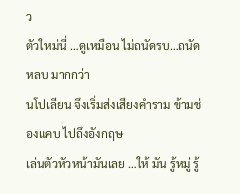ว
ตัวใหม่นี่ …ดูเหมือน ไม่ถนัดรบ…ถนัดหลบ มากกว่า
นโปเลียน จึงเริ่มส่งเสียงคำราม ข้ามช่องแคบ ไปถึงอังกฤษ
เล่นตัวหัวหน้ามันเลย …ให้ มัน รู้หมู่ รู้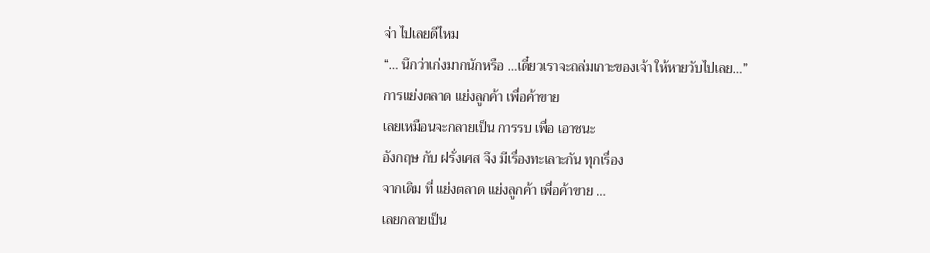จ่า ไปเลยดีไหม
“… นึกว่าเก่งมากนักหรือ …เดี๋ยวเราจะถล่มเกาะของเจ้า ให้หายวับไปเลย…”
การแย่งตลาด แย่งลูกค้า เพื่อค้าขาย
เลยเหมือนจะกลายเป็น การรบ เพื่อ เอาชนะ
อังกฤษ กับ ฝรั่งเศส จึง มีเรื่องทะเลาะกัน ทุกเรื่อง
จากเดิม ที่ แย่งตลาด แย่งลูกค้า เพื่อค้าขาย …
เลยกลายเป็น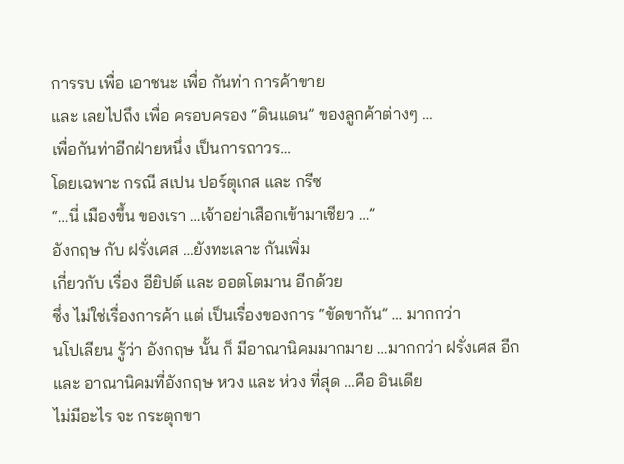การรบ เพื่อ เอาชนะ เพื่อ กันท่า การค้าขาย
และ เลยไปถึง เพื่อ ครอบครอง “ดินแดน” ของลูกค้าต่างๆ …
เพื่อกันท่าอีกฝ่ายหนึ่ง เป็นการถาวร…
โดยเฉพาะ กรณี สเปน ปอร์ตุเกส และ กรีซ
“…นี่ เมืองขึ้น ของเรา …เจ้าอย่าเสือกเข้ามาเชียว …”
อังกฤษ กับ ฝรั่งเศส …ยังทะเลาะ กันเพิ่ม
เกี่ยวกับ เรื่อง อียิปต์ และ ออตโตมาน อีกด้วย
ซึ่ง ไม่ใช่เรื่องการค้า แต่ เป็นเรื่องของการ “ขัดขากัน” … มากกว่า
นโปเลียน รู้ว่า อังกฤษ นั้น ก็ มีอาณานิคมมากมาย …มากกว่า ฝรั่งเศส อีก
และ อาณานิคมที่อังกฤษ หวง และ ห่วง ที่สุด …คือ อินเดีย
ไม่มีอะไร จะ กระตุกขา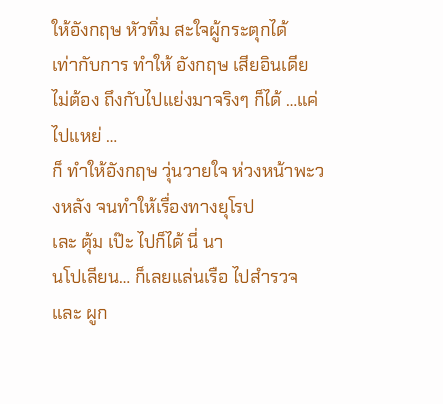ให้อังกฤษ หัวทิ่ม สะใจผู้กระตุกได้
เท่ากับการ ทำให้ อังกฤษ เสียอินเดีย
ไม่ต้อง ถึงกับไปแย่งมาจริงๆ ก็ได้ …แค่ ไปแหย่ …
ก็ ทำให้อังกฤษ วุ่นวายใจ ห่วงหน้าพะวงหลัง จนทำให้เรื่องทางยุโรป
เละ ตุ้ม เป๊ะ ไปก็ได้ นี่ นา
นโปเลียน… ก็เลยแล่นเรือ ไปสำรวจ และ ผูก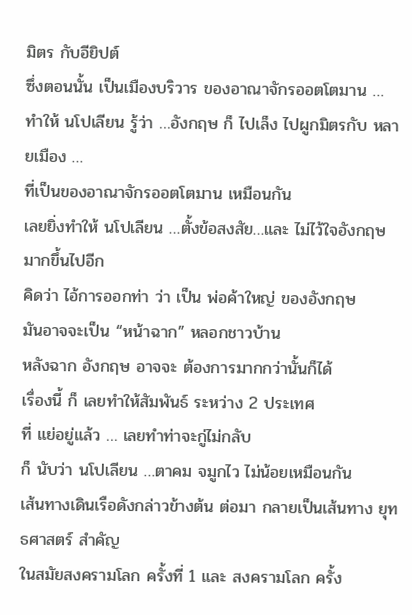มิตร กับอียิปต์
ซึ่งตอนนั้น เป็นเมืองบริวาร ของอาณาจักรออตโตมาน …
ทำให้ นโปเลียน รู้ว่า …อังกฤษ ก็ ไปเล็ง ไปผูกมิตรกับ หลายเมือง …
ที่เป็นของอาณาจักรออตโตมาน เหมือนกัน
เลยยิ่งทำให้ นโปเลียน …ตั้งข้อสงสัย…และ ไม่ไว้ใจอังกฤษ มากขึ้นไปอีก
คิดว่า ไอ้การออกท่า ว่า เป็น พ่อค้าใหญ่ ของอังกฤษ
มันอาจจะเป็น “หน้าฉาก” หลอกชาวบ้าน
หลังฉาก อังกฤษ อาจจะ ต้องการมากกว่านั้นก็ได้
เรื่องนี้ ก็ เลยทำให้สัมพันธ์ ระหว่าง 2 ประเทศ
ที่ แย่อยู่แล้ว … เลยทำท่าจะกู่ไม่กลับ
ก็ นับว่า นโปเลียน …ตาคม จมูกไว ไม่น้อยเหมือนกัน
เส้นทางเดินเรือดังกล่าวข้างต้น ต่อมา กลายเป็นเส้นทาง ยุทธศาสตร์ สำคัญ
ในสมัยสงครามโลก ครั้งที่ 1 และ สงครามโลก ครั้ง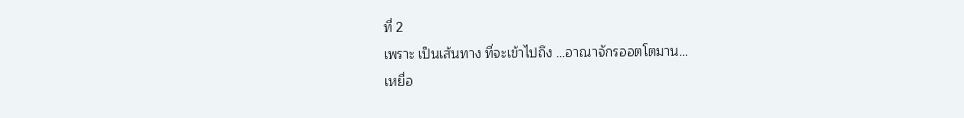ที่ 2
เพราะ เป็นเส้นทาง ที่จะเข้าไปถึง …อาณาจักรออตโตมาน…
เหยื่อ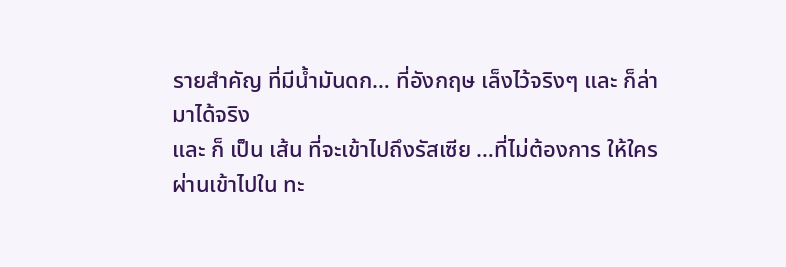รายสำคัญ ที่มีน้ำมันดก… ที่อังกฤษ เล็งไว้จริงๆ และ ก็ล่ามาได้จริง
และ ก็ เป็น เส้น ที่จะเข้าไปถึงรัสเซีย …ที่ไม่ต้องการ ให้ใคร
ผ่านเข้าไปใน ทะ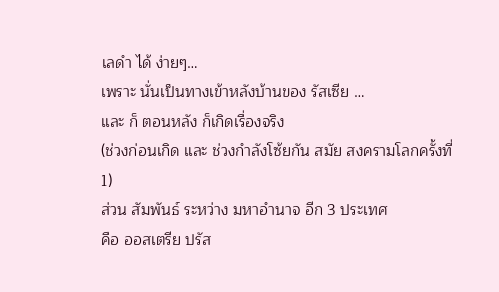เลดำ ได้ ง่ายๆ…
เพราะ นั่นเป็นทางเข้าหลังบ้านของ รัสเซีย …
และ ก็ ตอนหลัง ก็เกิดเรื่องจริง
(ช่วงก่อนเกิด และ ช่วงกำลังโซ้ยกัน สมัย สงครามโลกครั้งที่ 1)
ส่วน สัมพันธ์ ระหว่าง มหาอำนาจ อีก 3 ประเทศ
คือ ออสเตรีย ปรัส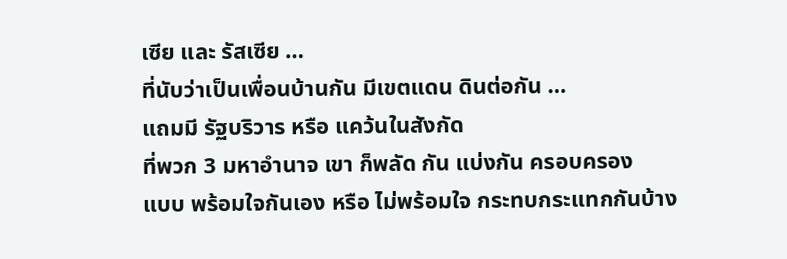เซีย และ รัสเซีย …
ที่นับว่าเป็นเพื่อนบ้านกัน มีเขตแดน ดินต่อกัน …
แถมมี รัฐบริวาร หรือ แคว้นในสังกัด
ที่พวก 3 มหาอำนาจ เขา ก็พลัด กัน แบ่งกัน ครอบครอง
แบบ พร้อมใจกันเอง หรือ ไม่พร้อมใจ กระทบกระแทกกันบ้าง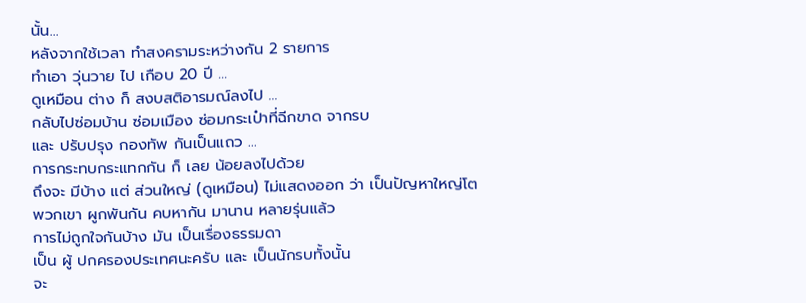นั้น…
หลังจากใช้เวลา ทำสงครามระหว่างกัน 2 รายการ
ทำเอา วุ่นวาย ไป เกือบ 20 ปี …
ดูเหมือน ต่าง ก็ สงบสติอารมณ์ลงไป …
กลับไปซ่อมบ้าน ซ่อมเมือง ซ่อมกระเป๋าที่ฉีกขาด จากรบ
และ ปรับปรุง กองทัพ กันเป็นแถว …
การกระทบกระแทกกัน ก็ เลย น้อยลงไปด้วย
ถึงจะ มีบ้าง แต่ ส่วนใหญ่ (ดูเหมือน) ไม่แสดงออก ว่า เป็นปัญหาใหญ่โต
พวกเขา ผูกพันกัน คบหากัน มานาน หลายรุ่นแล้ว
การไม่ถูกใจกันบ้าง มัน เป็นเรื่องธรรมดา
เป็น ผู้ ปกครองประเทศนะครับ และ เป็นนักรบทั้งนั้น
จะ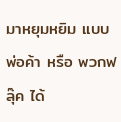มาหยุมหยิม แบบพ่อค้า หรือ พวกฟลุ๊ค ได้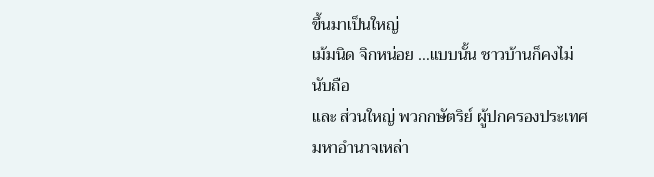ขึ้นมาเป็นใหญ่
เม้มนิด จิกหน่อย …แบบนั้น ชาวบ้านก็คงไม่นับถือ
และ ส่วนใหญ่ พวกกษัตริย์ ผู้ปกครองประเทศมหาอำนาจเหล่า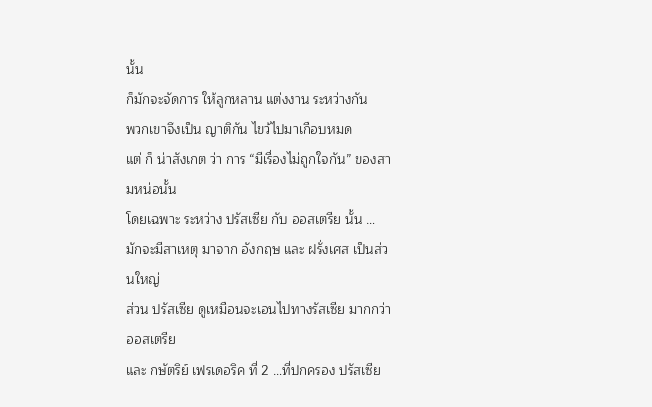นั้น
ก็มักจะจัดการ ให้ลูกหลาน แต่งงาน ระหว่างกัน
พวกเขาจึงเป็น ญาติกัน ไขว้ไปมาเกือบหมด
แต่ ก็ น่าสังเกต ว่า การ “มีเรื่องไม่ถูกใจกัน” ของสามหน่อนั้น
โดยเฉพาะ ระหว่าง ปรัสเซีย กับ ออสเตรีย นั้น …
มักจะมีสาเหตุ มาจาก อังกฤษ และ ฝรั่งเศส เป็นส่วนใหญ่
ส่วน ปรัสเซีย ดูเหมือนจะเอนไปทางรัสเซีย มากกว่า ออสเตรีย
และ กษัตริย์ เฟรเดอริค ที่ 2 …ที่ปกครอง ปรัสเซีย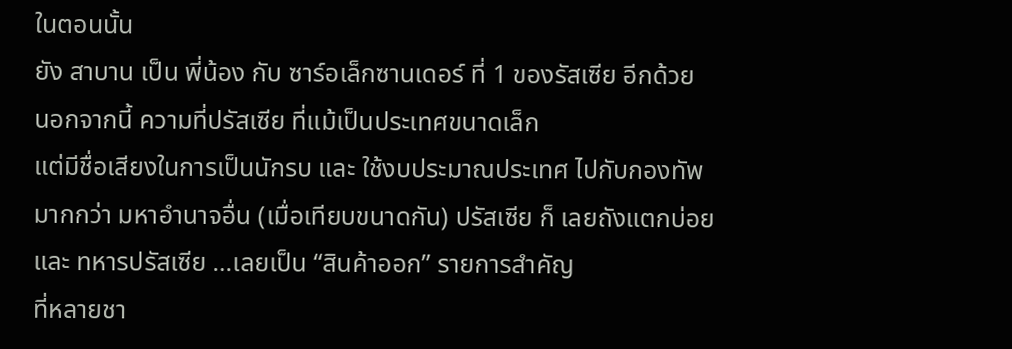ในตอนนั้น
ยัง สาบาน เป็น พี่น้อง กับ ซาร์อเล็กซานเดอร์ ที่ 1 ของรัสเซีย อีกด้วย
นอกจากนี้ ความที่ปรัสเซีย ที่แม้เป็นประเทศขนาดเล็ก
แต่มีชื่อเสียงในการเป็นนักรบ และ ใช้งบประมาณประเทศ ไปกับกองทัพ
มากกว่า มหาอำนาจอื่น (เมื่อเทียบขนาดกัน) ปรัสเซีย ก็ เลยถังแตกบ่อย
และ ทหารปรัสเซีย …เลยเป็น “สินค้าออก” รายการสำคัญ
ที่หลายชา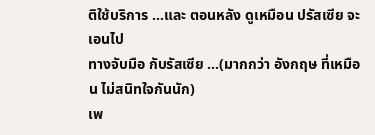ติใช้บริการ …และ ตอนหลัง ดูเหมือน ปรัสเซีย จะเอนไป
ทางจับมือ กับรัสเซีย …(มากกว่า อังกฤษ ที่เหมือน ไม่สนิทใจกันนัก)
เพ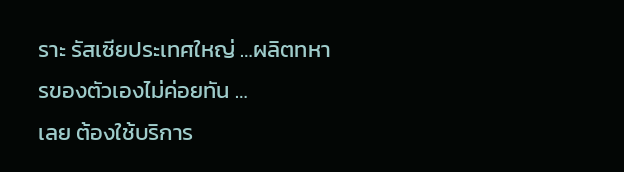ราะ รัสเซียประเทศใหญ่ …ผลิตทหารของตัวเองไม่ค่อยทัน …
เลย ต้องใช้บริการ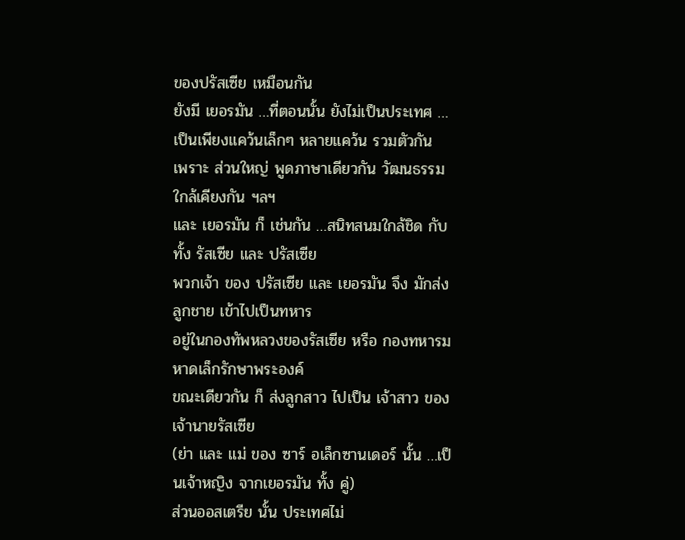ของปรัสเซีย เหมือนกัน
ยังมี เยอรมัน …ที่ตอนนั้น ยังไม่เป็นประเทศ …
เป็นเพียงแคว้นเล็กๆ หลายแคว้น รวมตัวกัน
เพราะ ส่วนใหญ่ พูดภาษาเดียวกัน วัฒนธรรมใกล้เคียงกัน ฯลฯ
และ เยอรมัน ก็ เช่นกัน …สนิทสนมใกล้ชิด กับ ทั้ง รัสเซีย และ ปรัสเซีย
พวกเจ้า ของ ปรัสเซีย และ เยอรมัน จึง มักส่งลูกชาย เข้าไปเป็นทหาร
อยู่ในกองทัพหลวงของรัสเซีย หรือ กองทหารมหาดเล็กรักษาพระองค์
ขณะเดียวกัน ก็ ส่งลูกสาว ไปเป็น เจ้าสาว ของเจ้านายรัสเซีย
(ย่า และ แม่ ของ ซาร์ อเล็กซานเดอร์ นั้น …เป็นเจ้าหญิง จากเยอรมัน ทั้ง คู่)
ส่วนออสเตรีย นั้น ประเทศไม่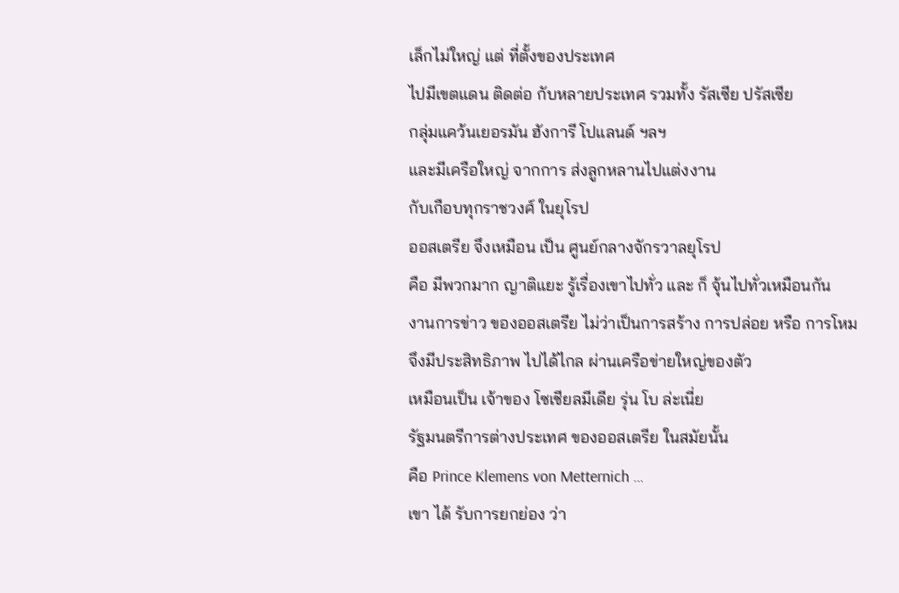เล็กไม่ใหญ่ แต่ ที่ตั้งของประเทศ
ไปมีเขตแดน ติดต่อ กับหลายประเทศ รวมทั้ง รัสเซีย ปรัสเซีย
กลุ่มแคว้นเยอรมัน ฮังการี โปแลนด์ ฯลฯ
และมีเครือใหญ่ จากการ ส่งลูกหลานไปแต่งงาน
กับเกือบทุกราชวงศ์ ในยุโรป
ออสเตรีย จึงเหมือน เป็น ศูนย์กลางจักรวาลยุโรป
คือ มีพวกมาก ญาติแยะ รู้เรื่องเขาไปทั่ว และ ก็ จุ้นไปทั่วเหมือนกัน
งานการข่าว ของออสเตรีย ไม่ว่าเป็นการสร้าง การปล่อย หรือ การโหม
จึงมีประสิทธิภาพ ไปได้ไกล ผ่านเครือข่ายใหญ่ของตัว
เหมือนเป็น เจ้าของ โซเชียลมีเดีย รุ่น โบ ล่ะเนี่ย
รัฐมนตรีการต่างประเทศ ของออสเตรีย ในสมัยนั้น
คือ Prince Klemens von Metternich …
เขา ได้ รับการยกย่อง ว่า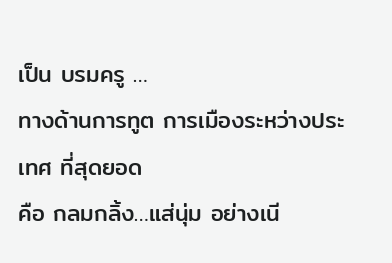เป็น บรมครู …
ทางด้านการทูต การเมืองระหว่างประเทศ ที่สุดยอด
คือ กลมกลิ้ง…แส่นุ่ม อย่างเนี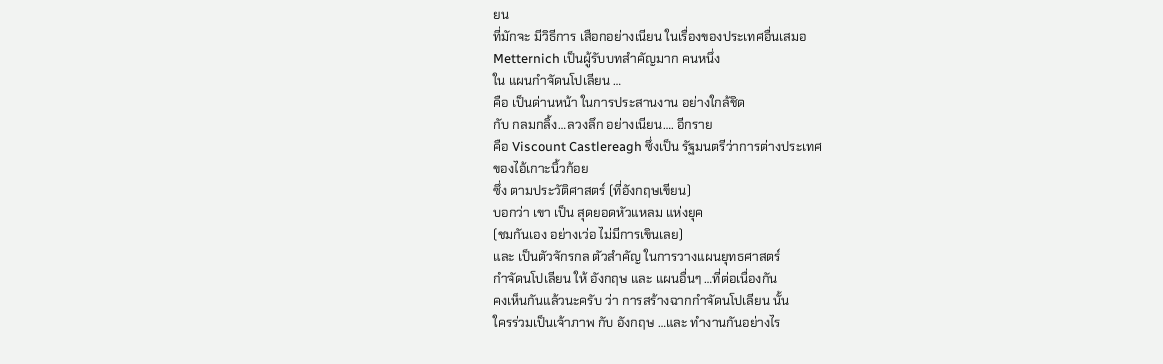ยน
ที่มักจะ มีวิธีการ เสือกอย่างเนียน ในเรื่องของประเทศอื่นเสมอ
Metternich เป็นผู้รับบทสำคัญมาก คนหนึ่ง
ใน แผนกำจัดนโปเลียน …
คือ เป็นด่านหน้า ในการประสานงาน อย่างใกล้ชิด
กับ กลมกลิ้ง…ลวงลึก อย่างเนียน…. อีกราย
คือ Viscount Castlereagh ซึ่งเป็น รัฐมนตรีว่าการต่างประเทศ
ของไอ้เกาะนิ้วก้อย
ซึ่ง ตามประวัติศาสตร์ (ที่อังกฤษเขียน)
บอกว่า เขา เป็น สุดยอดหัวแหลม แห่งยุค
(ชมกันเอง อย่างเว่อ ไม่มีการเขินเลย)
และ เป็นตัวจักรกล ตัวสำคัญ ในการวางแผนยุทธศาสตร์
กำจัดนโปเลียน ให้ อังกฤษ และ แผนอื่นๆ …ที่ต่อเนื่องกัน
คงเห็นกันแล้วนะครับ ว่า การสร้างฉากกำจัดนโปเลียน นั้น
ใครร่วมเป็นเจ้าภาพ กับ อังกฤษ …และ ทำงานกันอย่างไร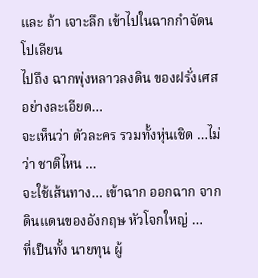และ ถ้า เจาะลึก เข้าไปในฉากกำจัดนโปเลียน
ไปถึง ฉากพุ่งหลาวลงดิน ของฝรั่งเศส อย่างละเอียด…
จะเห็นว่า ตัวละคร รวมทั้งหุ่นเชิด …ไม่ว่า ชาติไหน …
จะใช้เส้นทาง… เข้าฉาก ออกฉาก จาก ดินแดนของอังกฤษ หัวโจกใหญ่ …
ที่เป็นทั้ง นายทุน ผู้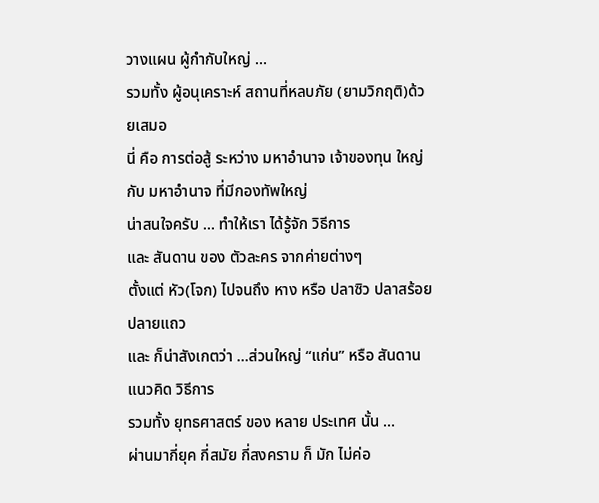วางแผน ผู้กำกับใหญ่ …
รวมทั้ง ผู้อนุเคราะห์ สถานที่หลบภัย (ยามวิกฤติ)ด้วยเสมอ
นี่ คือ การต่อสู้ ระหว่าง มหาอำนาจ เจ้าของทุน ใหญ่
กับ มหาอำนาจ ที่มีกองทัพใหญ่
น่าสนใจครับ … ทำให้เรา ได้รู้จัก วิธีการ
และ สันดาน ของ ตัวละคร จากค่ายต่างๆ
ตั้งแต่ หัว(โจก) ไปจนถึง หาง หรือ ปลาซิว ปลาสร้อย ปลายแถว
และ ก็น่าสังเกตว่า …ส่วนใหญ่ “แก่น” หรือ สันดาน แนวคิด วิธีการ
รวมทั้ง ยุทธศาสตร์ ของ หลาย ประเทศ นั้น …
ผ่านมากี่ยุค กี่สมัย กี่สงคราม ก็ มัก ไม่ค่อ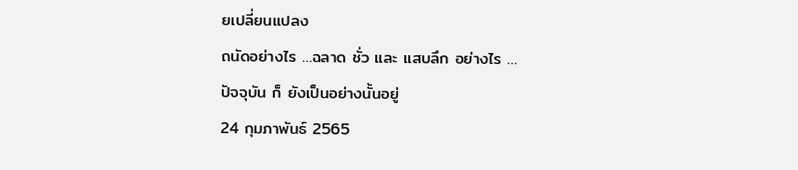ยเปลี่ยนแปลง
ถนัดอย่างไร …ฉลาด ชั่ว และ แสบลึก อย่างไร …
ปัจจุบัน ก็ ยังเป็นอย่างนั้นอยู่
24 กุมภาพันธ์ 2565